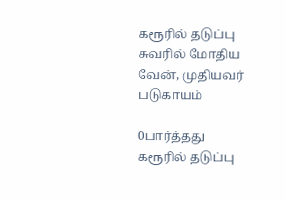கரூரில் தடுப்பு சுவரில் மோதிய வேன், முதியவர் படுகாயம்

0பார்த்தது
கரூரில் தடுப்பு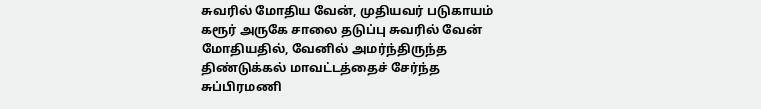சுவரில் மோதிய வேன், முதியவர் படுகாயம்
கரூர் அருகே சாலை தடுப்பு சுவரில் வேன் மோதியதில், வேனில் அமர்ந்திருந்த திண்டுக்கல் மாவட்டத்தைச் சேர்ந்த சுப்பிரமணி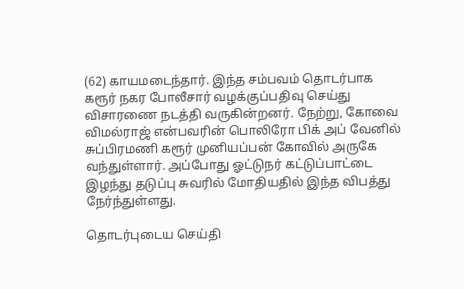(62) காயமடைந்தார். இந்த சம்பவம் தொடர்பாக கரூர் நகர போலீசார் வழக்குப்பதிவு செய்து விசாரணை நடத்தி வருகின்றனர். நேற்று, கோவை விமல்ராஜ் என்பவரின் பொலிரோ பிக் அப் வேனில் சுப்பிரமணி கரூர் முனியப்பன் கோவில் அருகே வந்துள்ளார். அப்போது ஓட்டுநர் கட்டுப்பாட்டை இழந்து தடுப்பு சுவரில் மோதியதில் இந்த விபத்து நேர்ந்துள்ளது.

தொடர்புடைய செய்தி